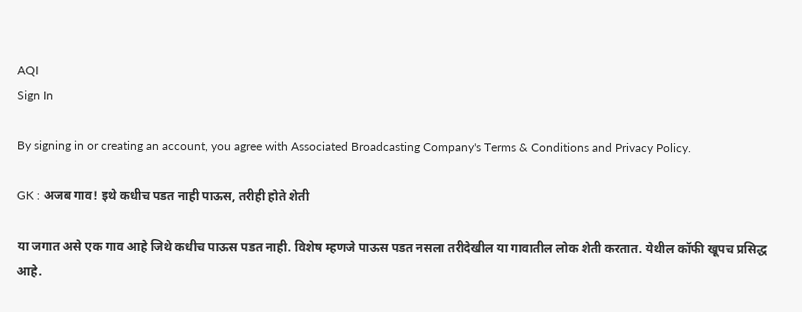AQI
Sign In

By signing in or creating an account, you agree with Associated Broadcasting Company's Terms & Conditions and Privacy Policy.

GK : अजब गाव! इथे कधीच पडत नाही पाऊस, तरीही होते शेती

या जगात असे एक गाव आहे जिथे कधीच पाऊस पडत नाही. विशेष म्हणजे पाऊस पडत नसला तरीदेखील या गावातील लोक शेती करतात. येथील कॉफी खूपच प्रसिद्ध आहे.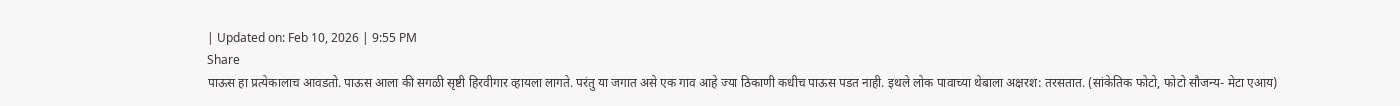| Updated on: Feb 10, 2026 | 9:55 PM
Share
पाऊस हा प्रत्येकालाच आवडतो. पाऊस आला की सगळी सृष्टी हिरवीगार व्हायला लागते. परंतु या जगात असे एक गाव आहे ज्या ठिकाणी कधीच पाऊस पडत नाही. इथले लोक पावाच्या थेबाला अक्षरश: तरसतात. (सांकेतिक फोटो, फोटो सौजन्य- मेटा एआय)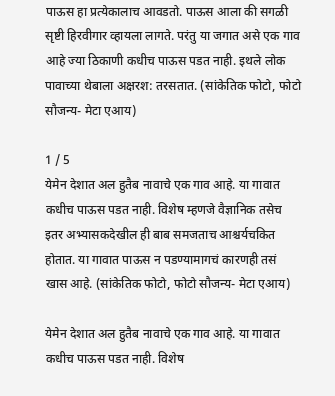पाऊस हा प्रत्येकालाच आवडतो. पाऊस आला की सगळी सृष्टी हिरवीगार व्हायला लागते. परंतु या जगात असे एक गाव आहे ज्या ठिकाणी कधीच पाऊस पडत नाही. इथले लोक पावाच्या थेबाला अक्षरश: तरसतात. (सांकेतिक फोटो, फोटो सौजन्य- मेटा एआय)

1 / 5
येमेन देशात अल हुतैब नावाचे एक गाव आहे. या गावात कधीच पाऊस पडत नाही. विशेष म्हणजे वैज्ञानिक तसेच इतर अभ्यासकदेखील ही बाब समजताच आश्चर्यचकित होतात. या गावात पाऊस न पडण्यामागचं कारणही तसं खास आहे. (सांकेतिक फोटो, फोटो सौजन्य- मेटा एआय)

येमेन देशात अल हुतैब नावाचे एक गाव आहे. या गावात कधीच पाऊस पडत नाही. विशेष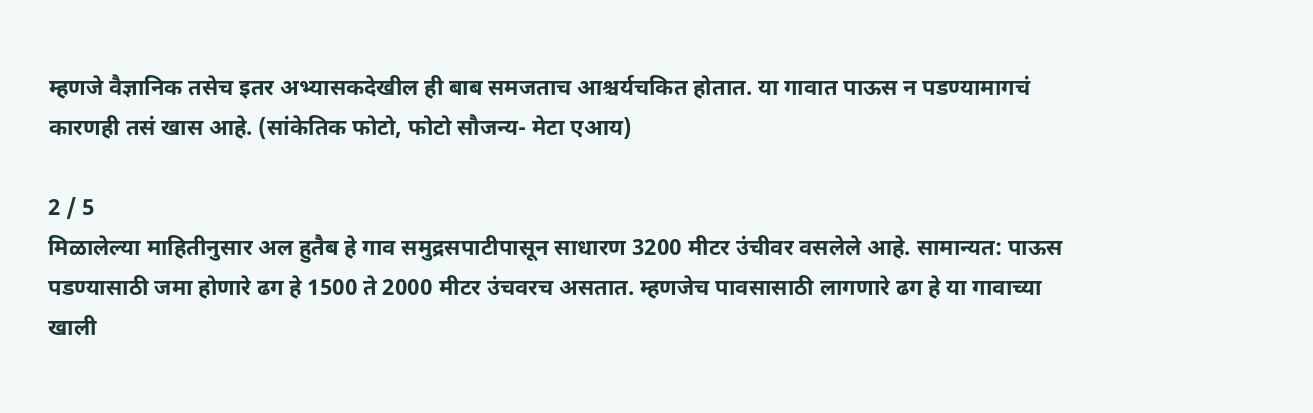म्हणजे वैज्ञानिक तसेच इतर अभ्यासकदेखील ही बाब समजताच आश्चर्यचकित होतात. या गावात पाऊस न पडण्यामागचं कारणही तसं खास आहे. (सांकेतिक फोटो, फोटो सौजन्य- मेटा एआय)

2 / 5
मिळालेल्या माहितीनुसार अल हुतैब हे गाव समुद्रसपाटीपासून साधारण 3200 मीटर उंचीवर वसलेले आहे. सामान्यत: पाऊस पडण्यासाठी जमा होणारे ढग हे 1500 ते 2000 मीटर उंचवरच असतात. म्हणजेच पावसासाठी लागणारे ढग हे या गावाच्या खाली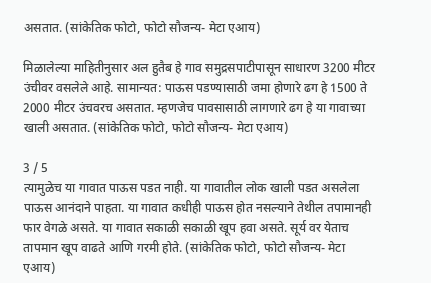असतात. (सांकेतिक फोटो, फोटो सौजन्य- मेटा एआय)

मिळालेल्या माहितीनुसार अल हुतैब हे गाव समुद्रसपाटीपासून साधारण 3200 मीटर उंचीवर वसलेले आहे. सामान्यत: पाऊस पडण्यासाठी जमा होणारे ढग हे 1500 ते 2000 मीटर उंचवरच असतात. म्हणजेच पावसासाठी लागणारे ढग हे या गावाच्या खाली असतात. (सांकेतिक फोटो, फोटो सौजन्य- मेटा एआय)

3 / 5
त्यामुळेच या गावात पाऊस पडत नाही. या गावातील लोक खाली पडत असलेला पाऊस आनंदाने पाहता. या गावात कधीही पाऊस होत नसल्याने तेथील तपामानही फार वेगळे असते. या गावात सकाळी सकाळी खूप हवा असते. सूर्य वर येताच तापमान खूप वाढते आणि गरमी होते. (सांकेतिक फोटो, फोटो सौजन्य- मेटा एआय)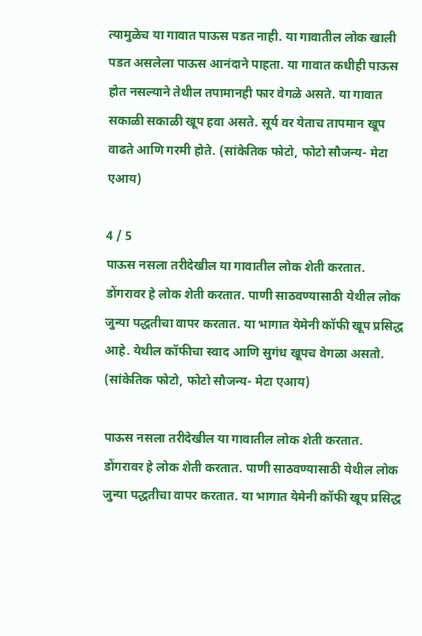त्यामुळेच या गावात पाऊस पडत नाही. या गावातील लोक खाली पडत असलेला पाऊस आनंदाने पाहता. या गावात कधीही पाऊस होत नसल्याने तेथील तपामानही फार वेगळे असते. या गावात सकाळी सकाळी खूप हवा असते. सूर्य वर येताच तापमान खूप वाढते आणि गरमी होते. (सांकेतिक फोटो, फोटो सौजन्य- मेटा एआय)

4 / 5
पाऊस नसला तरीदेखील या गावातील लोक शेती करतात. डोंगरावर हे लोक शेती करतात. पाणी साठवण्यासाठी येथील लोक जुन्या पद्धतीचा वापर करतात. या भागात येमेनी कॉफी खूप प्रसिद्ध आहे. येथील कॉफीचा स्वाद आणि सुगंध खूपच वेगळा असतो. (सांकेतिक फोटो, फोटो सौजन्य- मेटा एआय)

पाऊस नसला तरीदेखील या गावातील लोक शेती करतात. डोंगरावर हे लोक शेती करतात. पाणी साठवण्यासाठी येथील लोक जुन्या पद्धतीचा वापर करतात. या भागात येमेनी कॉफी खूप प्रसिद्ध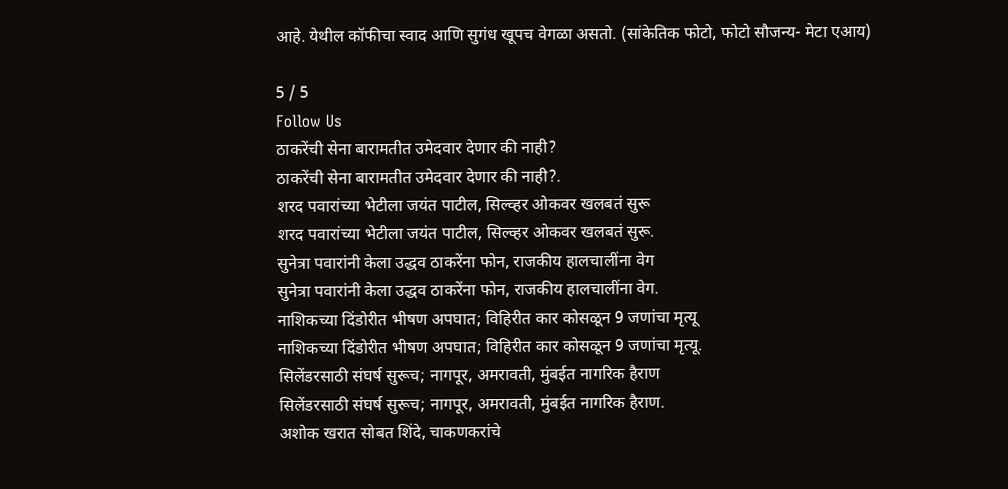आहे. येथील कॉफीचा स्वाद आणि सुगंध खूपच वेगळा असतो. (सांकेतिक फोटो, फोटो सौजन्य- मेटा एआय)

5 / 5
Follow Us
ठाकरेंची सेना बारामतीत उमेदवार देणार की नाही?
ठाकरेंची सेना बारामतीत उमेदवार देणार की नाही?.
शरद पवारांच्या भेटीला जयंत पाटील, सिल्व्हर ओकवर खलबतं सुरू
शरद पवारांच्या भेटीला जयंत पाटील, सिल्व्हर ओकवर खलबतं सुरू.
सुनेत्रा पवारांनी केला उद्धव ठाकरेंना फोन, राजकीय हालचालींना वेग
सुनेत्रा पवारांनी केला उद्धव ठाकरेंना फोन, राजकीय हालचालींना वेग.
नाशिकच्या दिंडोरीत भीषण अपघात; विहिरीत कार कोसळून 9 जणांचा मृत्यू
नाशिकच्या दिंडोरीत भीषण अपघात; विहिरीत कार कोसळून 9 जणांचा मृत्यू.
सिलेंडरसाठी संघर्ष सुरूच; नागपूर, अमरावती, मुंबईत नागरिक हैराण
सिलेंडरसाठी संघर्ष सुरूच; नागपूर, अमरावती, मुंबईत नागरिक हैराण.
अशोक खरात सोबत शिंदे, चाकणकरांचे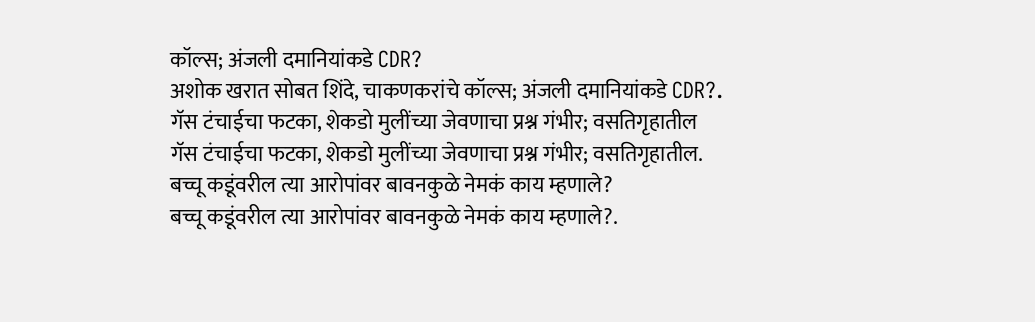कॉल्स; अंजली दमानियांकडे CDR?
अशोक खरात सोबत शिंदे, चाकणकरांचे कॉल्स; अंजली दमानियांकडे CDR?.
गॅस टंचाईचा फटका, शेकडो मुलींच्या जेवणाचा प्रश्न गंभीर; वसतिगृहातील
गॅस टंचाईचा फटका, शेकडो मुलींच्या जेवणाचा प्रश्न गंभीर; वसतिगृहातील.
बच्चू कडूंवरील त्या आरोपांवर बावनकुळे नेमकं काय म्हणाले?
बच्चू कडूंवरील त्या आरोपांवर बावनकुळे नेमकं काय म्हणाले?.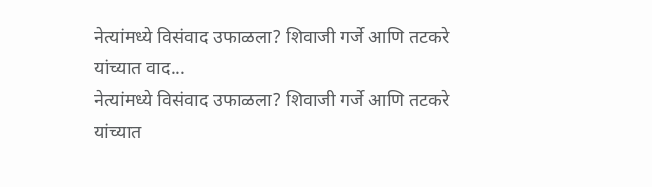नेत्यांमध्ये विसंवाद उफाळला? शिवाजी गर्जे आणि तटकरे यांच्यात वाद...
नेत्यांमध्ये विसंवाद उफाळला? शिवाजी गर्जे आणि तटकरे यांच्यात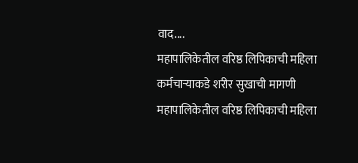वाद....
महापालिकेतील वरिष्ठ लिपिकाची महिला कर्मचाऱ्याकडे शरीर सुखाची मागणी
महापालिकेतील वरिष्ठ लिपिकाची महिला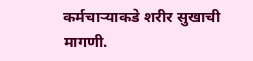कर्मचाऱ्याकडे शरीर सुखाची मागणी.